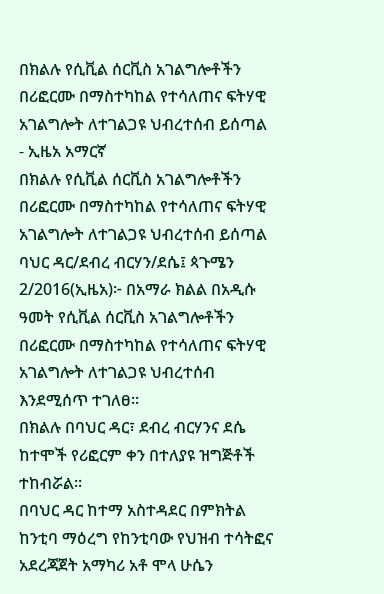በክልሉ የሲቪል ሰርቪስ አገልግሎቶችን በሪፎርሙ በማስተካከል የተሳለጠና ፍትሃዊ አገልግሎት ለተገልጋዩ ህብረተሰብ ይሰጣል - ኢዜአ አማርኛ
በክልሉ የሲቪል ሰርቪስ አገልግሎቶችን በሪፎርሙ በማስተካከል የተሳለጠና ፍትሃዊ አገልግሎት ለተገልጋዩ ህብረተሰብ ይሰጣል
ባህር ዳር/ደብረ ብርሃን/ደሴ፤ ጳጉሜን 2/2016(ኢዜአ)፦ በአማራ ክልል በአዲሱ ዓመት የሲቪል ሰርቪስ አገልግሎቶችን በሪፎርሙ በማስተካከል የተሳለጠና ፍትሃዊ አገልግሎት ለተገልጋዩ ህብረተሰብ እንደሚሰጥ ተገለፀ።
በክልሉ በባህር ዳር፣ ደብረ ብርሃንና ደሴ ከተሞች የሪፎርም ቀን በተለያዩ ዝግጅቶች ተከብሯል።
በባህር ዳር ከተማ አስተዳደር በምክትል ከንቲባ ማዕረግ የከንቲባው የህዝብ ተሳትፎና አደረጃጀት አማካሪ አቶ ሞላ ሁሴን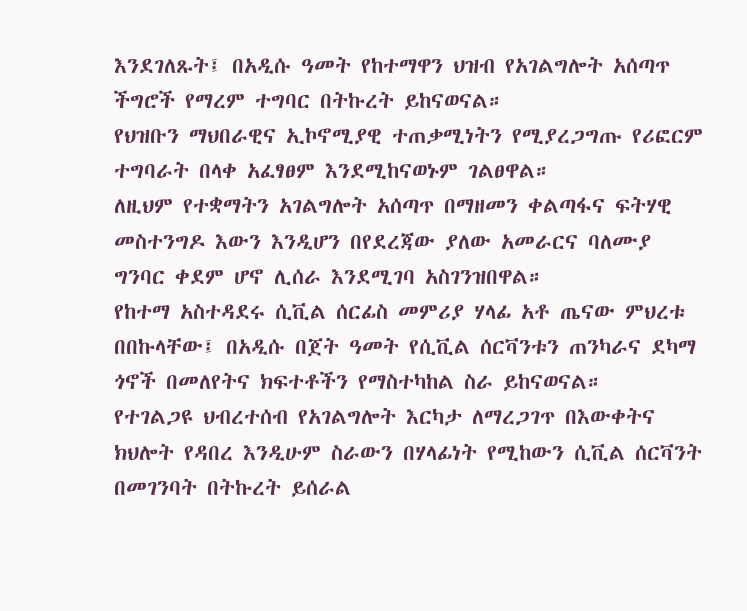እንደገለጹት፤ በአዲሱ ዓመት የከተማዋን ህዝብ የአገልግሎት አሰጣጥ ችግሮች የማረም ተግባር በትኩረት ይከናወናል።
የህዝቡን ማህበራዊና ኢኮኖሚያዊ ተጠቃሚነትን የሚያረጋግጡ የሪፎርም ተግባራት በላቀ አፈፃፀም እንደሚከናወኑም ገልፀዋል።
ለዚህም የተቋማትን አገልግሎት አሰጣጥ በማዘመን ቀልጣፋና ፍትሃዊ መስተንግዶ እውን እንዲሆን በየደረጃው ያለው አመራርና ባለሙያ ግንባር ቀደም ሆኖ ሊሰራ እንደሚገባ አስገንዝበዋል።
የከተማ አስተዳደሩ ሲቪል ሰርፊስ መምሪያ ሃላፊ አቶ ጤናው ምህረቱ በበኩላቸው፤ በአዲሱ በጀት ዓመት የሲቪል ሰርቫንቱን ጠንካራና ደካማ ጎኖች በመለየትና ክፍተቶችን የማስተካከል ስራ ይከናወናል።
የተገልጋዩ ህብረተሰብ የአገልግሎት እርካታ ለማረጋገጥ በእውቀትና ክህሎት የዳበረ እንዲሁም ስራውን በሃላፊነት የሚከውን ሲቪል ሰርቫንት በመገንባት በትኩረት ይሰራል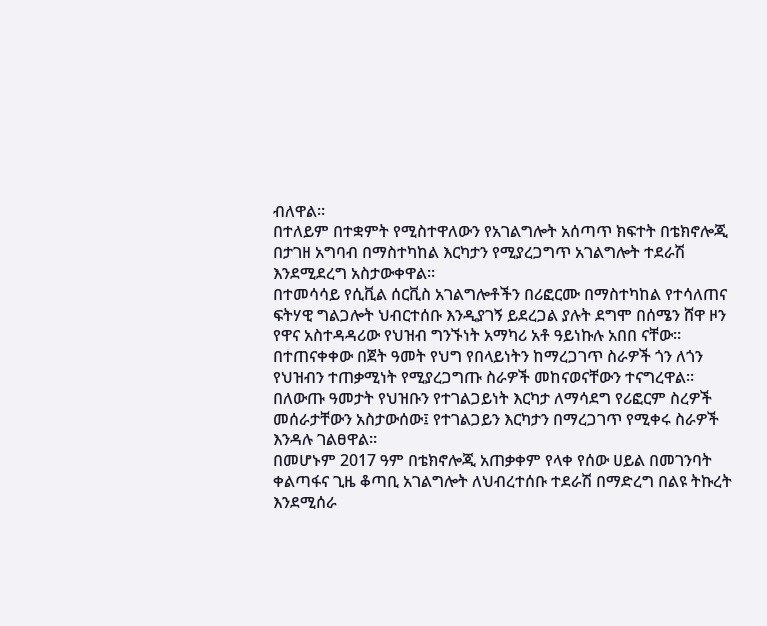ብለዋል።
በተለይም በተቋምት የሚስተዋለውን የአገልግሎት አሰጣጥ ክፍተት በቴክኖሎጂ በታገዘ አግባብ በማስተካከል እርካታን የሚያረጋግጥ አገልግሎት ተደራሽ እንደሚደረግ አስታውቀዋል።
በተመሳሳይ የሲቪል ሰርቪስ አገልግሎቶችን በሪፎርሙ በማስተካከል የተሳለጠና ፍትሃዊ ግልጋሎት ህብርተሰቡ እንዲያገኝ ይደረጋል ያሉት ደግሞ በሰሜን ሸዋ ዞን የዋና አስተዳዳሪው የህዝብ ግንኙነት አማካሪ አቶ ዓይነኩሉ አበበ ናቸው።
በተጠናቀቀው በጀት ዓመት የህግ የበላይነትን ከማረጋገጥ ስራዎች ጎን ለጎን የህዝብን ተጠቃሚነት የሚያረጋግጡ ስራዎች መከናወናቸውን ተናግረዋል።
በለውጡ ዓመታት የህዝቡን የተገልጋይነት እርካታ ለማሳደግ የሪፎርም ስረዎች መሰራታቸውን አስታውሰው፤ የተገልጋይን እርካታን በማረጋገጥ የሚቀሩ ስራዎች እንዳሉ ገልፀዋል።
በመሆኑም 2017 ዓም በቴክኖሎጂ አጠቃቀም የላቀ የሰው ሀይል በመገንባት ቀልጣፋና ጊዜ ቆጣቢ አገልግሎት ለህብረተሰቡ ተደራሽ በማድረግ በልዩ ትኩረት እንደሚሰራ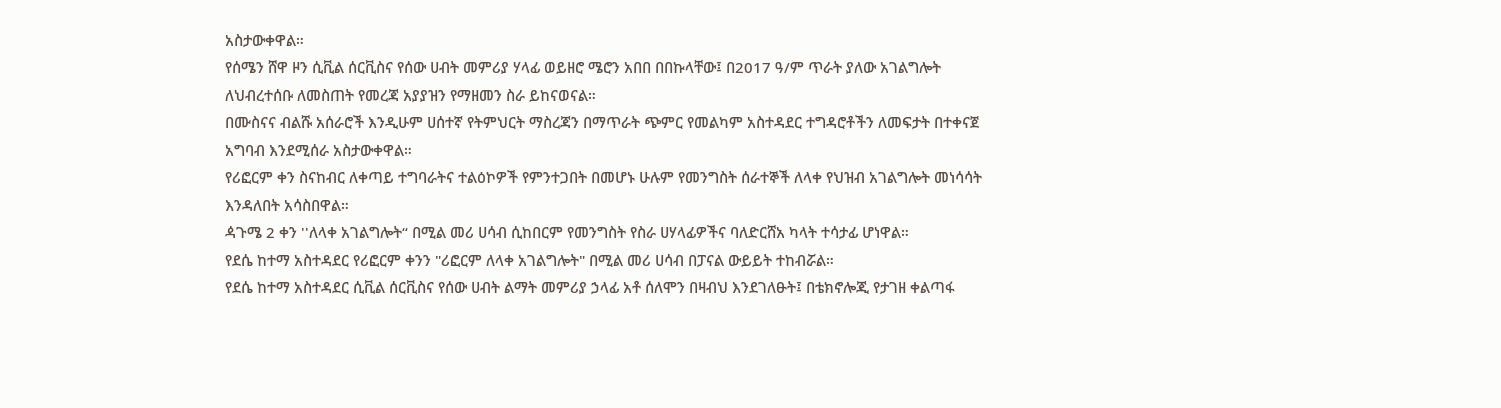አስታውቀዋል።
የሰሜን ሸዋ ዞን ሲቪል ሰርቪስና የሰው ሀብት መምሪያ ሃላፊ ወይዘሮ ሜሮን አበበ በበኩላቸው፤ በ2017 ዓ/ም ጥራት ያለው አገልግሎት ለህብረተሰቡ ለመስጠት የመረጃ አያያዝን የማዘመን ስራ ይከናወናል።
በሙስናና ብልሹ አሰራሮች እንዲሁም ሀሰተኛ የትምህርት ማስረጃን በማጥራት ጭምር የመልካም አስተዳደር ተግዳሮቶችን ለመፍታት በተቀናጀ አግባብ እንደሚሰራ አስታውቀዋል።
የሪፎርም ቀን ስናከብር ለቀጣይ ተግባራትና ተልዕኮዎች የምንተጋበት በመሆኑ ሁሉም የመንግስት ሰራተኞች ለላቀ የህዝብ አገልግሎት መነሳሳት እንዳለበት አሳስበዋል።
ዻጉሜ 2 ቀን ''ለላቀ አገልግሎት“ በሚል መሪ ሀሳብ ሲከበርም የመንግስት የስራ ሀሃላፊዎችና ባለድርሸአ ካላት ተሳታፊ ሆነዋል።
የደሴ ከተማ አስተዳደር የሪፎርም ቀንን "ሪፎርም ለላቀ አገልግሎት" በሚል መሪ ሀሳብ በፓናል ውይይት ተከብሯል።
የደሴ ከተማ አስተዳደር ሲቪል ሰርቪስና የሰው ሀብት ልማት መምሪያ ኃላፊ አቶ ሰለሞን በዛብህ እንደገለፁት፤ በቴክኖሎጂ የታገዘ ቀልጣፋ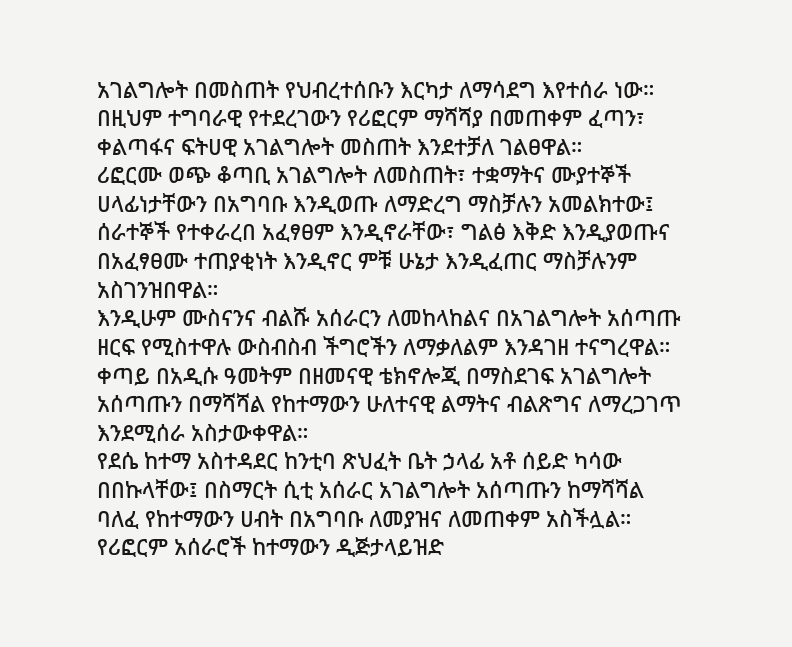አገልግሎት በመስጠት የህብረተሰቡን እርካታ ለማሳደግ እየተሰራ ነው።
በዚህም ተግባራዊ የተደረገውን የሪፎርም ማሻሻያ በመጠቀም ፈጣን፣ ቀልጣፋና ፍትሀዊ አገልግሎት መስጠት እንደተቻለ ገልፀዋል።
ሪፎርሙ ወጭ ቆጣቢ አገልግሎት ለመስጠት፣ ተቋማትና ሙያተኞች ሀላፊነታቸውን በአግባቡ እንዲወጡ ለማድረግ ማስቻሉን አመልክተው፤ ሰራተኞች የተቀራረበ አፈፃፀም እንዲኖራቸው፣ ግልፅ እቅድ እንዲያወጡና በአፈፃፀሙ ተጠያቂነት እንዲኖር ምቹ ሁኔታ እንዲፈጠር ማስቻሉንም አስገንዝበዋል።
እንዲሁም ሙስናንና ብልሹ አሰራርን ለመከላከልና በአገልግሎት አሰጣጡ ዘርፍ የሚስተዋሉ ውስብስብ ችግሮችን ለማቃለልም እንዳገዘ ተናግረዋል።
ቀጣይ በአዲሱ ዓመትም በዘመናዊ ቴክኖሎጂ በማስደገፍ አገልግሎት አሰጣጡን በማሻሻል የከተማውን ሁለተናዊ ልማትና ብልጽግና ለማረጋገጥ እንደሚሰራ አስታውቀዋል።
የደሴ ከተማ አስተዳደር ከንቲባ ጽህፈት ቤት ኃላፊ አቶ ሰይድ ካሳው በበኩላቸው፤ በስማርት ሲቲ አሰራር አገልግሎት አሰጣጡን ከማሻሻል ባለፈ የከተማውን ሀብት በአግባቡ ለመያዝና ለመጠቀም አስችሏል።
የሪፎርም አሰራሮች ከተማውን ዲጅታላይዝድ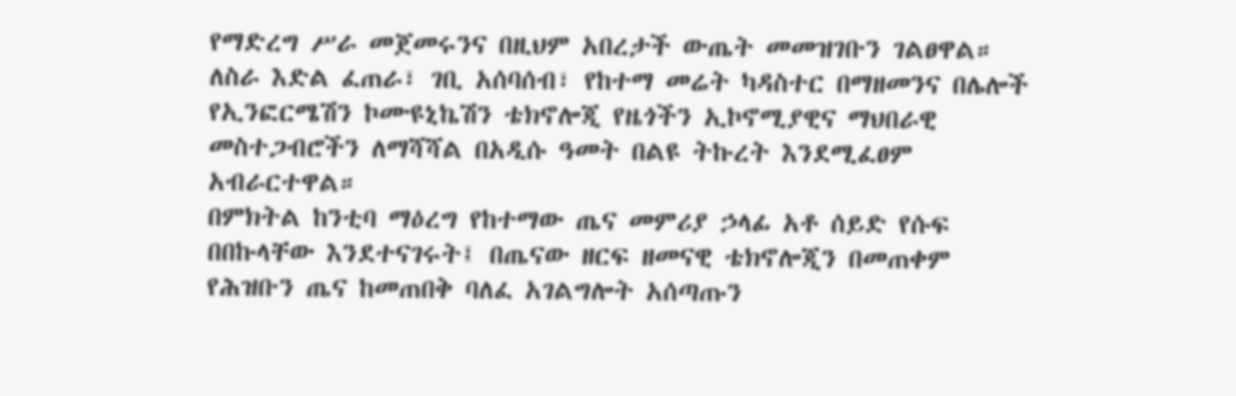የማድረግ ሥራ መጀመሩንና በዚህም አበረታች ውጤት መመዝገቡን ገልፀዋል።
ለስራ እድል ፈጠራ፣ ገቢ አሰባሰብ፣ የከተማ መሬት ካዳስተር በማዘመንና በሌሎች የኢንፎርሜሽን ኮሙዩኒኬሽን ቴክኖሎጂ የዜጎችን ኢኮኖሚያዊና ማህበራዊ መስተጋብሮችን ለማሻሻል በአዲሱ ዓመት በልዩ ትኩረት እንደሚፈፀም አብራርተዋል።
በምክትል ከንቲባ ማዕረግ የከተማው ጤና መምሪያ ኃላፊ አቶ ሰይድ የሱፍ በበኩላቸው እንደተናገሩት፤ በጤናው ዘርፍ ዘመናዊ ቴክኖሎጂን በመጠቀም የሕዝቡን ጤና ከመጠበቅ ባለፈ አገልግሎት አሰጣጡን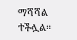ማሻሻል ተችሏል።